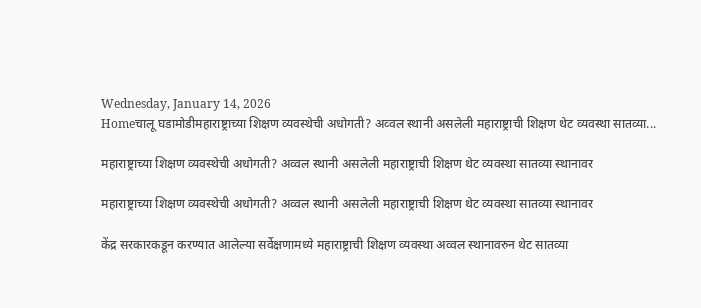Wednesday, January 14, 2026
Homeचालू घडामोडीमहाराष्ट्राच्या शिक्षण व्यवस्थेची अधोगती? अव्वल स्थानी असलेली महाराष्ट्राची शिक्षण थेट व्यवस्था सातव्या...

महाराष्ट्राच्या शिक्षण व्यवस्थेची अधोगती? अव्वल स्थानी असलेली महाराष्ट्राची शिक्षण थेट व्यवस्था सातव्या स्थानावर

महाराष्ट्राच्या शिक्षण व्यवस्थेची अधोगती? अव्वल स्थानी असलेली महाराष्ट्राची शिक्षण थेट व्यवस्था सातव्या स्थानावर

केंद्र सरकारकडून करण्यात आलेल्या सर्वेक्षणामध्ये महाराष्ट्राची शिक्षण व्यवस्था अव्वल स्थानावरुन थेट सातव्या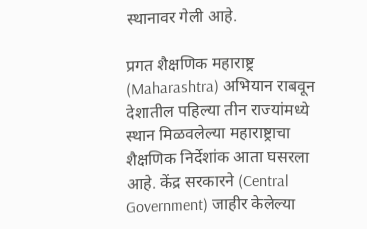स्थानावर गेली आहे.

प्रगत शैक्षणिक महाराष्ट्र  (Maharashtra) अभियान राबवून देशातील पहिल्या तीन राज्यांमध्ये स्थान मिळवलेल्या महाराष्ट्राचा शैक्षणिक निर्देशांक आता घसरला आहे. केंद्र सरकारने (Central Government) जाहीर केलेल्या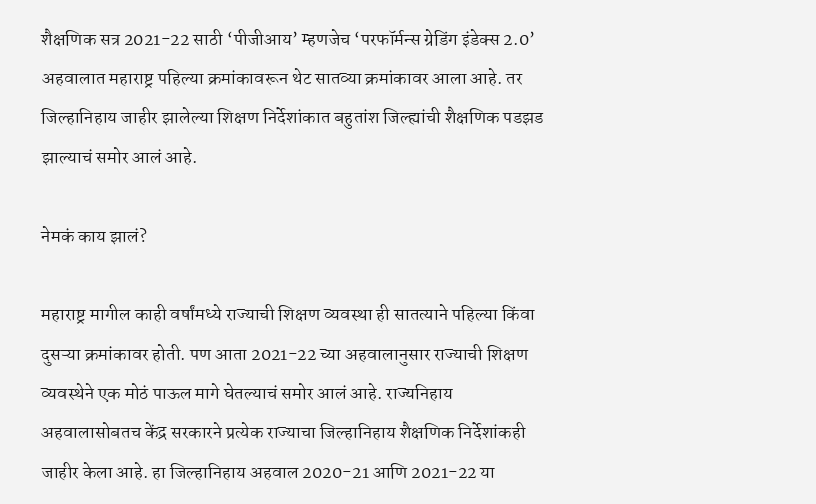शैक्षणिक सत्र 2021-22 साठी ‘पीजीआय’ म्हणजेच ‘परफॉर्मन्स ग्रेडिंग इंडेक्स 2.0’ अहवालात महाराष्ट्र पहिल्या क्रमांकावरून थेट सातव्या क्रमांकावर आला आहे. तर जिल्हानिहाय जाहीर झालेल्या शिक्षण निर्देशांकात बहुतांश जिल्ह्यांची शैक्षणिक पडझड झाल्याचं समोर आलं आहे.

नेमकं काय झालं?

महाराष्ट्र मागील काही वर्षांमध्ये राज्याची शिक्षण व्यवस्था ही सातत्याने पहिल्या किंवा दुसऱ्या क्रमांकावर होती. पण आता 2021-22 च्या अहवालानुसार राज्याची शिक्षण व्यवस्थेने एक मोठं पाऊल मागे घेतल्याचं समोर आलं आहे. राज्यनिहाय अहवालासोबतच केंद्र सरकारने प्रत्येक राज्याचा जिल्हानिहाय शैक्षणिक निर्देशांकही जाहीर केला आहे. हा जिल्हानिहाय अहवाल 2020-21 आणि 2021-22 या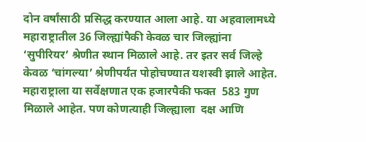दोन वर्षांसाठी प्रसिद्ध करण्यात आला आहे. या अहवालामध्ये महाराष्ट्रातील 36 जिल्ह्यांपैकी केवळ चार जिल्ह्यांना ‘सुपीरियर’ श्रेणीत स्थान मिळाले आहे. तर इतर सर्व जिल्हे केवळ ‘चांगल्या’ श्रेणीपर्यंत पोहोचण्यात यशस्वी झाले आहेत. महाराष्ट्राला या सर्वेक्षणात एक हजारपैकी फक्त  583 गुण मिळाले आहेत. पण कोणत्याही जिल्ह्याला  दक्ष आणि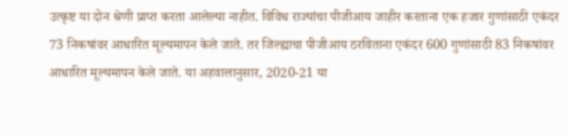उत्कृष्ट या दोन श्रेणी प्राप्त करता आलेल्या नाहीत. विविध राज्यांचा पीजीआय जाहीर करताना एक हजार गुणांसाठी एकंदर 73 निकषांवर आधारित मूल्यमापन केले जाते. तर जिल्ह्याचा पीजीआय ठरविताना एकंदर 600 गुणांसाठी 83 निकषांवर आधारित मूल्यमापन केले जाते. या अहवालानुसार, 2020-21 या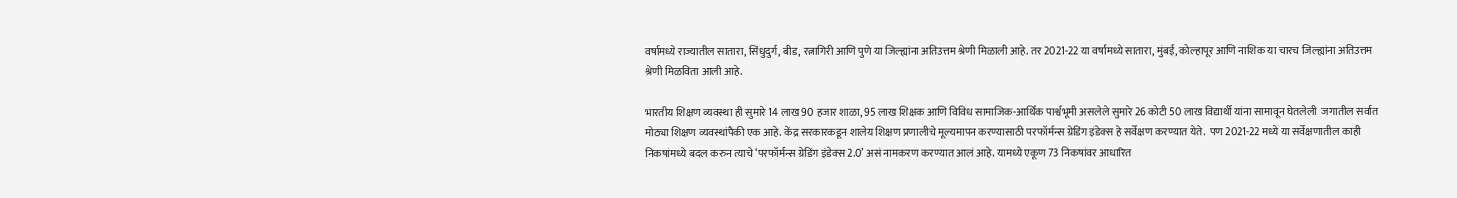वर्षामध्ये राज्यातील सातारा, सिंधुदुर्ग, बीड, रत्नागिरी आणि पुणे या जिल्ह्यांना अतिउत्तम श्रेणी मिळाली आहे. तर 2021-22 या वर्षामध्ये सातारा, मुंबई, कोल्हापूर आणि नाशिक या चारच जिल्ह्यांना अतिउत्तम श्रेणी मिळविता आली आहे.

भारतीय शिक्षण व्यवस्था ही सुमारे 14 लाख 90 हजार शाळा, 95 लाख शिक्षक आणि विविध सामाजिक-आर्थिक पार्श्वभूमी असलेले सुमारे 26 कोटी 50 लाख विद्यार्थी यांना सामावून घेतलेली  जगातील सर्वात मोठ्या शिक्षण व्यवस्थांपैकी एक आहे. केंद्र सरकारकडून शालेय शिक्षण प्रणालीचे मूल्यमापन करण्यासाठी परफॉर्मन्स ग्रेडिंग इंडेक्स हे सर्वेक्षण करण्यात येते.  पण 2021-22 मध्ये या सर्वेक्षणातील काही निकषांमध्ये बदल करुन त्याचे ‘परफॉर्मन्स ग्रेडिंग इंडेक्स 2.0’ असं नामकरण करण्यात आलं आहे. यामध्ये एकूण 73 निकषांवर आधारित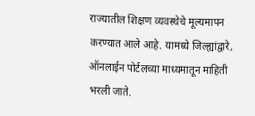राज्यातील शिक्षण व्यवस्थेचे मूल्यमापन करण्यात आले आहे. यामध्ये जिल्ह्यांद्वारे, ऑनलाईन पोर्टलच्या माध्यमातून माहिती भरली जाते.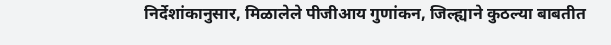निर्देशांकानुसार, मिळालेले पीजीआय गुणांकन, जिल्ह्याने कुठल्या बाबतीत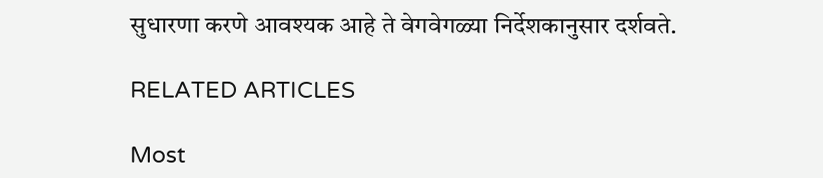सुधारणा करणे आवश्यक आहे ते वेगवेगळ्या निर्देशकानुसार दर्शवते.

RELATED ARTICLES

Most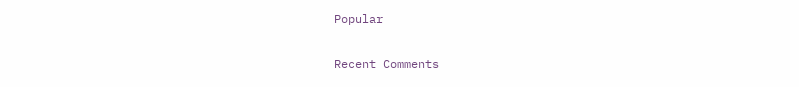Popular

Recent Comments